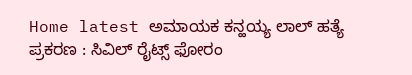Home latest ಅಮಾಯಕ ಕನ್ಹಯ್ಯ ಲಾಲ್ ಹತ್ಯೆ ಪ್ರಕರಣ : ಸಿವಿಲ್ ರೈಟ್ಸ್ ಫೋರಂ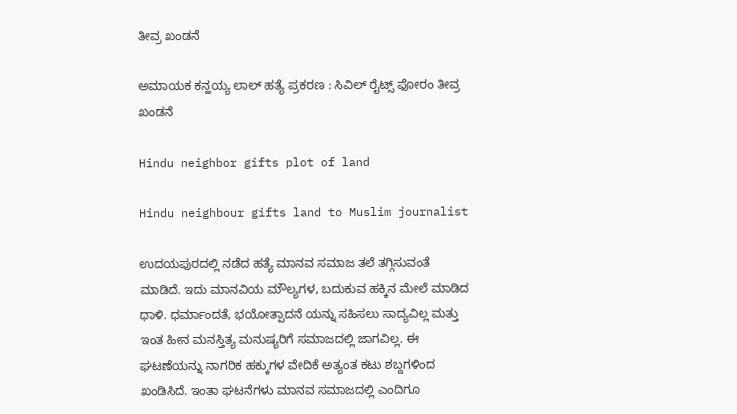ತೀವ್ರ ಖಂಡನೆ

ಅಮಾಯಕ ಕನ್ಹಯ್ಯ ಲಾಲ್ ಹತ್ಯೆ ಪ್ರಕರಣ : ಸಿವಿಲ್ ರೈಟ್ಸ್ ಫೋರಂ ತೀವ್ರ ಖಂಡನೆ

Hindu neighbor gifts plot of land

Hindu neighbour gifts land to Muslim journalist

ಉದಯಪುರದಲ್ಲಿ ನಡೆದ ಹತ್ಯೆ ಮಾನವ ಸಮಾಜ ತಲೆ ತಗ್ಗಿಸುವಂತೆ ಮಾಡಿದೆ. ಇದು ಮಾನವಿಯ ಮೌಲ್ಯಗಳ, ಬದುಕುವ ಹಕ್ಕಿನ ಮೇಲೆ ಮಾಡಿದ ಧಾಳಿ. ಧರ್ಮಾಂದತೆ, ಭಯೋತ್ಪಾದನೆ ಯನ್ನು ಸಹಿಸಲು ಸಾದ್ಯವಿಲ್ಲ ಮತ್ತು ಇಂತ ಹೀನ ಮನಸ್ತಿತ್ಯ ಮನುಷ್ಯರಿಗೆ ಸಮಾಜದಲ್ಲಿ ಜಾಗವಿಲ್ಲ. ಈ ಘಟಣೆಯನ್ನು ನಾಗರಿಕ ಹಕ್ಕುಗಳ ವೇದಿಕೆ ಅತ್ಯಂತ ಕಟು ಶಬ್ದಗಳಿಂದ ಖಂಡಿಸಿದೆ. ಇಂತಾ ಘಟನೆಗಳು ಮಾನವ ಸಮಾಜದಲ್ಲಿ ಎಂದಿಗೂ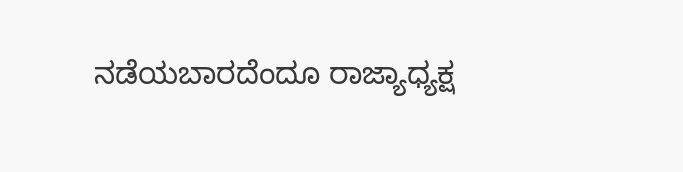ನಡೆಯಬಾರದೆಂದೂ ರಾಜ್ಯಾಧ್ಯಕ್ಷ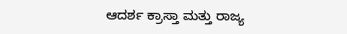ಆದರ್ಶ ಕ್ರಾಸ್ತಾ ಮತ್ತು ರಾಜ್ಯ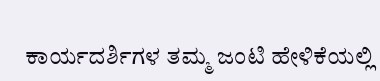ಕಾರ್ಯದರ್ಶಿಗಳ ತಮ್ಮ ಜಂಟಿ ಹೇಳಿಕೆಯಲ್ಲಿ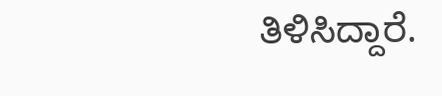ತಿಳಿಸಿದ್ದಾರೆ.